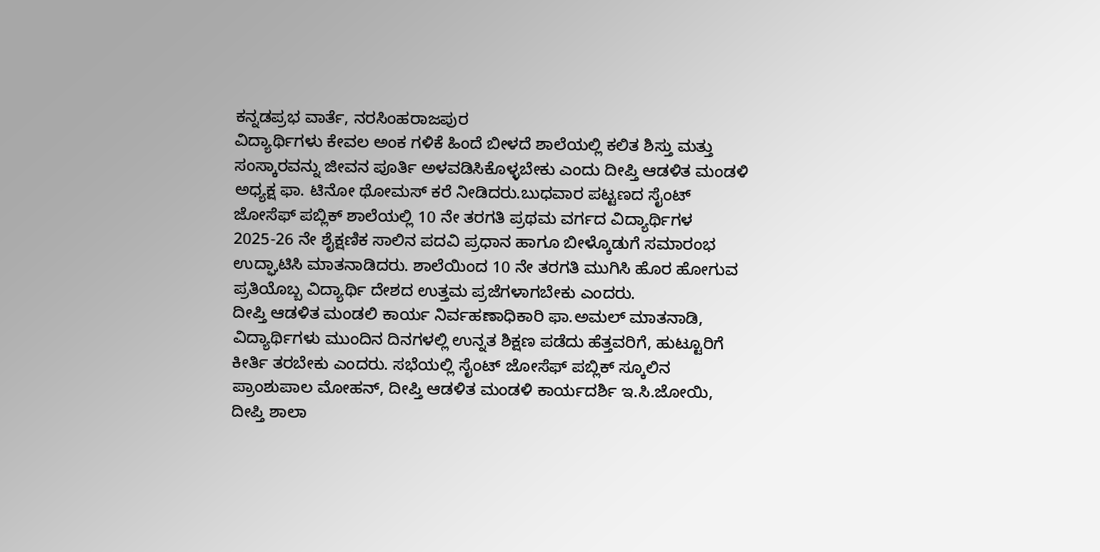ಕನ್ನಡಪ್ರಭ ವಾರ್ತೆ, ನರಸಿಂಹರಾಜಪುರ
ವಿದ್ಯಾರ್ಥಿಗಳು ಕೇವಲ ಅಂಕ ಗಳಿಕೆ ಹಿಂದೆ ಬೀಳದೆ ಶಾಲೆಯಲ್ಲಿ ಕಲಿತ ಶಿಸ್ತು ಮತ್ತು ಸಂಸ್ಕಾರವನ್ನು ಜೀವನ ಪೂರ್ತಿ ಅಳವಡಿಸಿಕೊಳ್ಳಬೇಕು ಎಂದು ದೀಪ್ತಿ ಆಡಳಿತ ಮಂಡಳಿ ಅಧ್ಯಕ್ಷ ಫಾ. ಟಿನೋ ಥೋಮಸ್ ಕರೆ ನೀಡಿದರು.ಬುಧವಾರ ಪಟ್ಟಣದ ಸೈಂಟ್ ಜೋಸೆಫ್ ಪಬ್ಲಿಕ್ ಶಾಲೆಯಲ್ಲಿ 10 ನೇ ತರಗತಿ ಪ್ರಥಮ ವರ್ಗದ ವಿದ್ಯಾರ್ಥಿಗಳ 2025-26 ನೇ ಶೈಕ್ಷಣಿಕ ಸಾಲಿನ ಪದವಿ ಪ್ರಧಾನ ಹಾಗೂ ಬೀಳ್ಕೊಡುಗೆ ಸಮಾರಂಭ ಉದ್ಘಾಟಿಸಿ ಮಾತನಾಡಿದರು. ಶಾಲೆಯಿಂದ 10 ನೇ ತರಗತಿ ಮುಗಿಸಿ ಹೊರ ಹೋಗುವ ಪ್ರತಿಯೊಬ್ಬ ವಿದ್ಯಾರ್ಥಿ ದೇಶದ ಉತ್ತಮ ಪ್ರಜೆಗಳಾಗಬೇಕು ಎಂದರು.
ದೀಪ್ತಿ ಆಡಳಿತ ಮಂಡಲಿ ಕಾರ್ಯ ನಿರ್ವಹಣಾಧಿಕಾರಿ ಫಾ.ಅಮಲ್ ಮಾತನಾಡಿ, ವಿದ್ಯಾರ್ಥಿಗಳು ಮುಂದಿನ ದಿನಗಳಲ್ಲಿ ಉನ್ನತ ಶಿಕ್ಷಣ ಪಡೆದು ಹೆತ್ತವರಿಗೆ, ಹುಟ್ಟೂರಿಗೆ ಕೀರ್ತಿ ತರಬೇಕು ಎಂದರು. ಸಭೆಯಲ್ಲಿ ಸೈಂಟ್ ಜೋಸೆಫ್ ಪಬ್ಲಿಕ್ ಸ್ಕೂಲಿನ ಪ್ರಾಂಶುಪಾಲ ಮೋಹನ್, ದೀಪ್ತಿ ಆಡಳಿತ ಮಂಡಳಿ ಕಾರ್ಯದರ್ಶಿ ಇ.ಸಿ.ಜೋಯಿ, ದೀಪ್ತಿ ಶಾಲಾ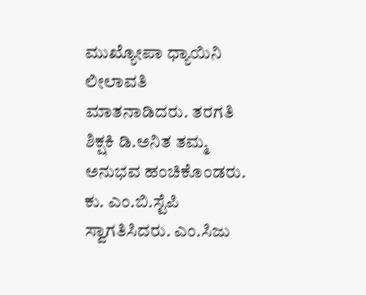ಮುಖ್ಯೋಪಾ ಧ್ಯಾಯಿನಿ ಲೀಲಾವತಿ ಮಾತನಾಡಿದರು. ತರಗತಿ ಶಿಕ್ಷಕಿ ಡಿ.ಅನಿತ ತಮ್ಮ ಅನುಭವ ಹಂಚಿಕೊಂಡರು. ಕು. ಎಂ.ಬಿ.ಸ್ಟೆಪಿ ಸ್ವಾಗತಿಸಿದರು. ಎಂ.ಸಿಜು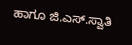ಹಾಗೂ ಜಿ.ಎಸ್.ಸ್ವಾತಿ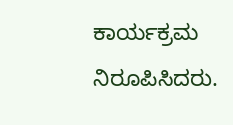ಕಾರ್ಯಕ್ರಮ ನಿರೂಪಿಸಿದರು.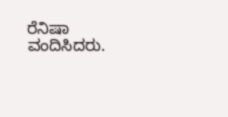ರೆನಿಷಾ ವಂದಿಸಿದರು.